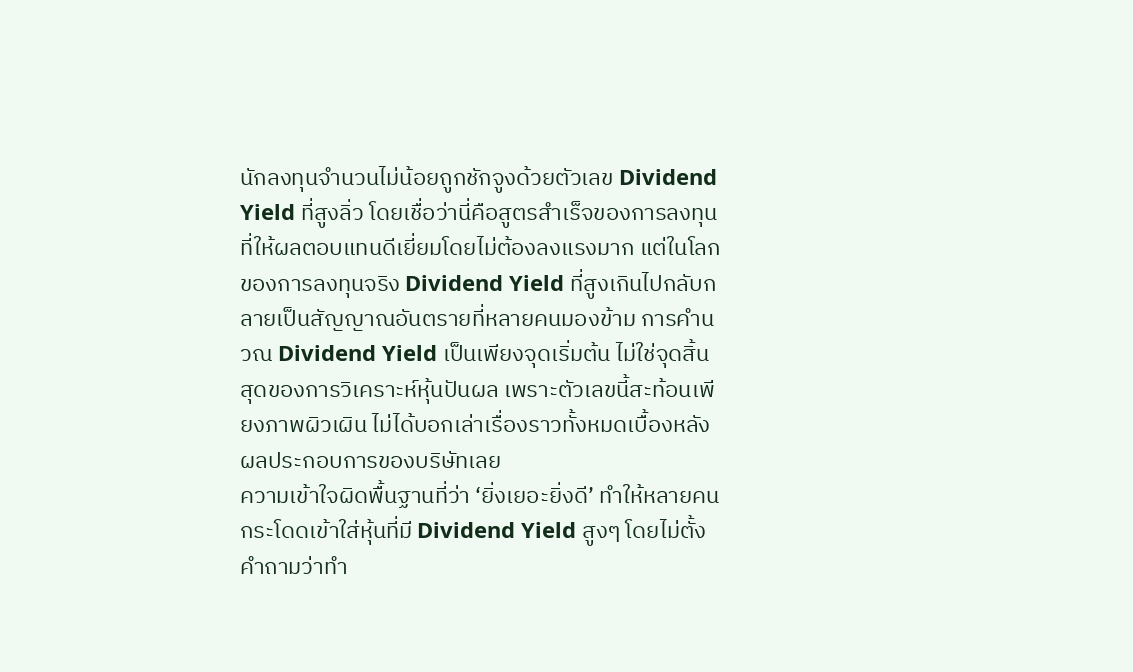นักลงทุนจำนวนไม่น้อยถูกชักจูงด้วยตัวเลข Dividend Yield ที่สูงลิ่ว โดยเชื่อว่านี่คือสูตรสำเร็จของการลงทุนที่ให้ผลตอบแทนดีเยี่ยมโดยไม่ต้องลงแรงมาก แต่ในโลกของการลงทุนจริง Dividend Yield ที่สูงเกินไปกลับกลายเป็นสัญญาณอันตรายที่หลายคนมองข้าม การคำนวณ Dividend Yield เป็นเพียงจุดเริ่มต้น ไม่ใช่จุดสิ้นสุดของการวิเคราะห์หุ้นปันผล เพราะตัวเลขนี้สะท้อนเพียงภาพผิวเผิน ไม่ได้บอกเล่าเรื่องราวทั้งหมดเบื้องหลังผลประกอบการของบริษัทเลย
ความเข้าใจผิดพื้นฐานที่ว่า ‘ยิ่งเยอะยิ่งดี’ ทำให้หลายคนกระโดดเข้าใส่หุ้นที่มี Dividend Yield สูงๆ โดยไม่ตั้งคำถามว่าทำ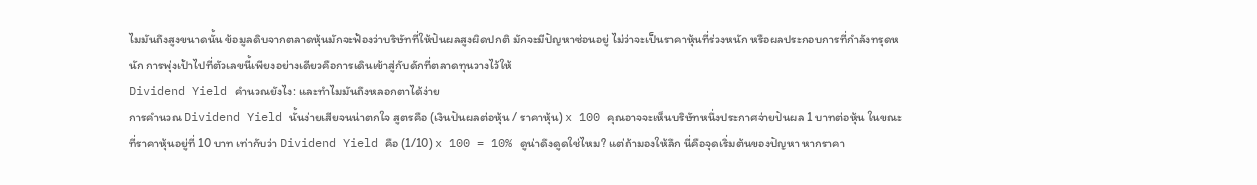ไมมันถึงสูงขนาดนั้น ข้อมูลดิบจากตลาดหุ้นมักจะฟ้องว่าบริษัทที่ให้ปันผลสูงผิดปกติ มักจะมีปัญหาซ่อนอยู่ ไม่ว่าจะเป็นราคาหุ้นที่ร่วงหนัก หรือผลประกอบการที่กำลังทรุดหนัก การพุ่งเป้าไปที่ตัวเลขนี้เพียงอย่างเดียวคือการเดินเข้าสู่กับดักที่ตลาดทุนวางไว้ให้
Dividend Yield คำนวณยังไง: และทำไมมันถึงหลอกตาได้ง่าย
การคำนวณ Dividend Yield นั้นง่ายเสียจนน่าตกใจ สูตรคือ (เงินปันผลต่อหุ้น / ราคาหุ้น) x 100 คุณอาจจะเห็นบริษัทหนึ่งประกาศจ่ายปันผล 1 บาทต่อหุ้น ในขณะที่ราคาหุ้นอยู่ที่ 10 บาท เท่ากับว่า Dividend Yield คือ (1/10) x 100 = 10% ดูน่าดึงดูดใช่ไหม? แต่ถ้ามองให้ลึก นี่คือจุดเริ่มต้นของปัญหา หากราคา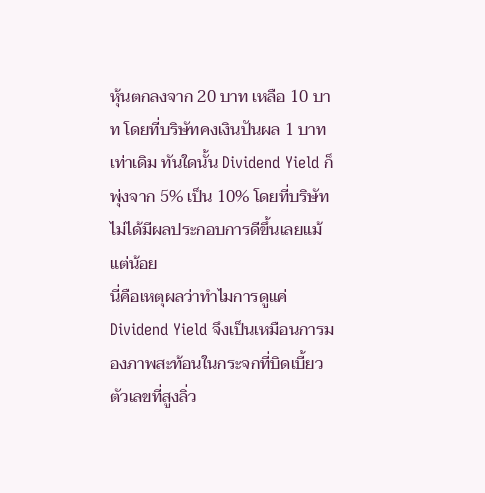หุ้นตกลงจาก 20 บาท เหลือ 10 บาท โดยที่บริษัทคงเงินปันผล 1 บาทเท่าเดิม ทันใดนั้น Dividend Yield ก็พุ่งจาก 5% เป็น 10% โดยที่บริษัทไม่ได้มีผลประกอบการดีขึ้นเลยแม้แต่น้อย
นี่คือเหตุผลว่าทำไมการดูแค่ Dividend Yield จึงเป็นเหมือนการมองภาพสะท้อนในกระจกที่บิดเบี้ยว ตัวเลขที่สูงลิ่ว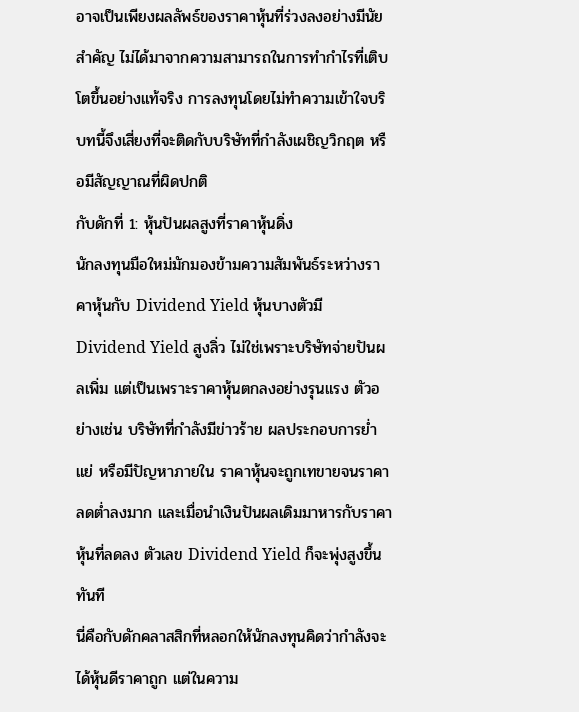อาจเป็นเพียงผลลัพธ์ของราคาหุ้นที่ร่วงลงอย่างมีนัยสำคัญ ไม่ได้มาจากความสามารถในการทำกำไรที่เติบโตขึ้นอย่างแท้จริง การลงทุนโดยไม่ทำความเข้าใจบริบทนี้จึงเสี่ยงที่จะติดกับบริษัทที่กำลังเผชิญวิกฤต หรือมีสัญญาณที่ผิดปกติ
กับดักที่ 1: หุ้นปันผลสูงที่ราคาหุ้นดิ่ง
นักลงทุนมือใหม่มักมองข้ามความสัมพันธ์ระหว่างราคาหุ้นกับ Dividend Yield หุ้นบางตัวมี Dividend Yield สูงลิ่ว ไม่ใช่เพราะบริษัทจ่ายปันผลเพิ่ม แต่เป็นเพราะราคาหุ้นตกลงอย่างรุนแรง ตัวอย่างเช่น บริษัทที่กำลังมีข่าวร้าย ผลประกอบการย่ำแย่ หรือมีปัญหาภายใน ราคาหุ้นจะถูกเทขายจนราคาลดต่ำลงมาก และเมื่อนำเงินปันผลเดิมมาหารกับราคาหุ้นที่ลดลง ตัวเลข Dividend Yield ก็จะพุ่งสูงขึ้นทันที
นี่คือกับดักคลาสสิกที่หลอกให้นักลงทุนคิดว่ากำลังจะได้หุ้นดีราคาถูก แต่ในความ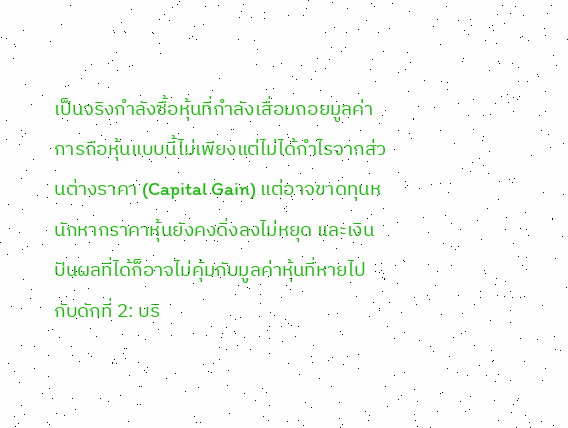เป็นจริงกำลังซื้อหุ้นที่กำลังเสื่อมถอยมูลค่า การถือหุ้นแบบนี้ไม่เพียงแต่ไม่ได้กำไรจากส่วนต่างราคา (Capital Gain) แต่อาจขาดทุนหนักหากราคาหุ้นยังคงดิ่งลงไม่หยุด และเงินปันผลที่ได้ก็อาจไม่คุ้มกับมูลค่าหุ้นที่หายไป
กับดักที่ 2: บริ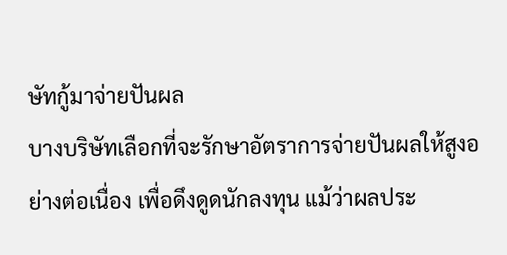ษัทกู้มาจ่ายปันผล
บางบริษัทเลือกที่จะรักษาอัตราการจ่ายปันผลให้สูงอย่างต่อเนื่อง เพื่อดึงดูดนักลงทุน แม้ว่าผลประ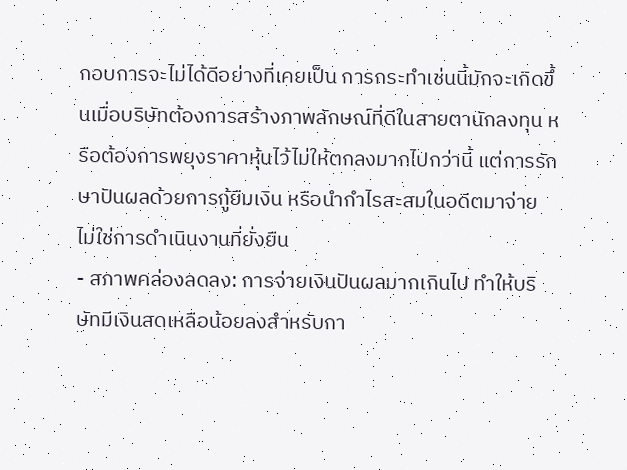กอบการจะไม่ได้ดีอย่างที่เคยเป็น การกระทำเช่นนี้มักจะเกิดขึ้นเมื่อบริษัทต้องการสร้างภาพลักษณ์ที่ดีในสายตานักลงทุน หรือต้องการพยุงราคาหุ้นไว้ไม่ให้ตกลงมากไปกว่านี้ แต่การรักษาปันผลด้วยการกู้ยืมเงิน หรือนำกำไรสะสมในอดีตมาจ่าย ไม่ใช่การดำเนินงานที่ยั่งยืน
- สภาพคล่องลดลง: การจ่ายเงินปันผลมากเกินไป ทำให้บริษัทมีเงินสดเหลือน้อยลงสำหรับกา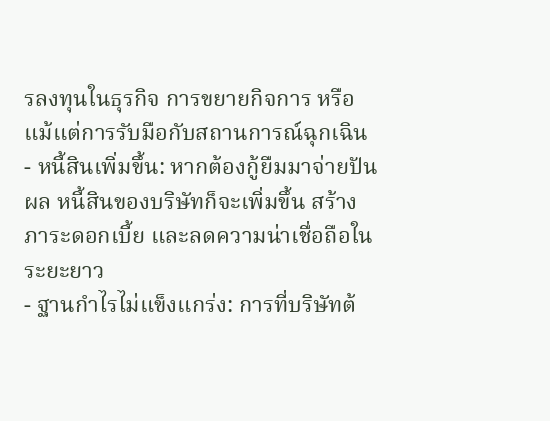รลงทุนในธุรกิจ การขยายกิจการ หรือแม้แต่การรับมือกับสถานการณ์ฉุกเฉิน
- หนี้สินเพิ่มขึ้น: หากต้องกู้ยืมมาจ่ายปันผล หนี้สินของบริษัทก็จะเพิ่มขึ้น สร้างภาระดอกเบี้ย และลดความน่าเชื่อถือในระยะยาว
- ฐานกำไรไม่แข็งแกร่ง: การที่บริษัทต้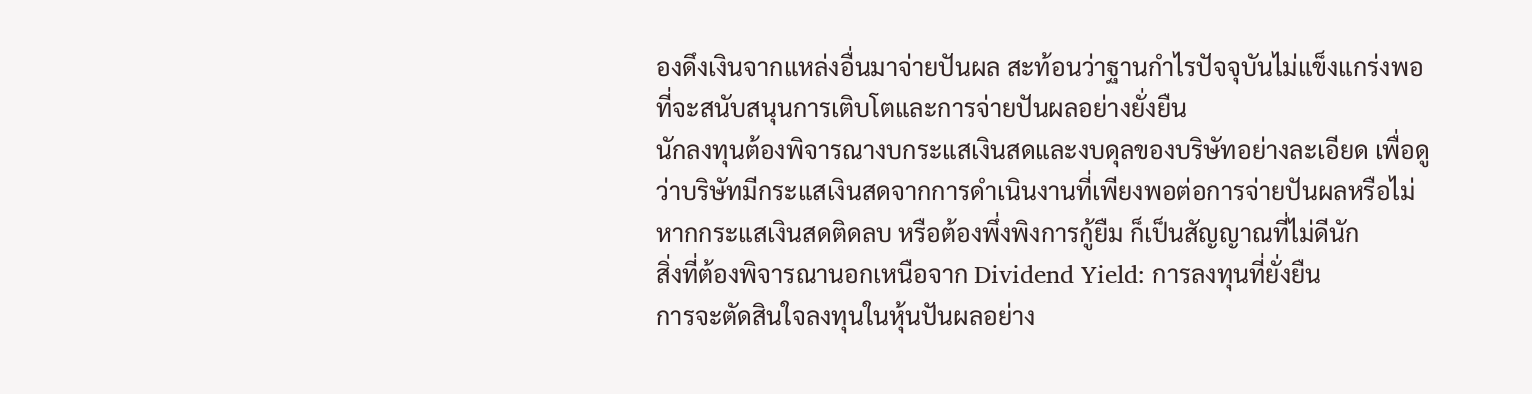องดึงเงินจากแหล่งอื่นมาจ่ายปันผล สะท้อนว่าฐานกำไรปัจจุบันไม่แข็งแกร่งพอที่จะสนับสนุนการเติบโตและการจ่ายปันผลอย่างยั่งยืน
นักลงทุนต้องพิจารณางบกระแสเงินสดและงบดุลของบริษัทอย่างละเอียด เพื่อดูว่าบริษัทมีกระแสเงินสดจากการดำเนินงานที่เพียงพอต่อการจ่ายปันผลหรือไม่ หากกระแสเงินสดติดลบ หรือต้องพึ่งพิงการกู้ยืม ก็เป็นสัญญาณที่ไม่ดีนัก
สิ่งที่ต้องพิจารณานอกเหนือจาก Dividend Yield: การลงทุนที่ยั่งยืน
การจะตัดสินใจลงทุนในหุ้นปันผลอย่าง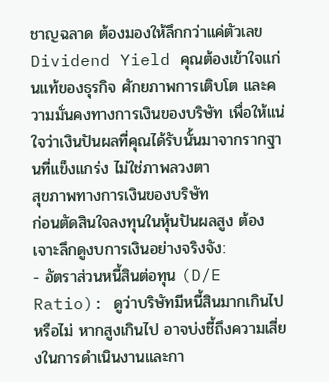ชาญฉลาด ต้องมองให้ลึกกว่าแค่ตัวเลข Dividend Yield คุณต้องเข้าใจแก่นแท้ของธุรกิจ ศักยภาพการเติบโต และความมั่นคงทางการเงินของบริษัท เพื่อให้แน่ใจว่าเงินปันผลที่คุณได้รับนั้นมาจากรากฐานที่แข็งแกร่ง ไม่ใช่ภาพลวงตา
สุขภาพทางการเงินของบริษัท
ก่อนตัดสินใจลงทุนในหุ้นปันผลสูง ต้องเจาะลึกดูงบการเงินอย่างจริงจัง:
- อัตราส่วนหนี้สินต่อทุน (D/E Ratio): ดูว่าบริษัทมีหนี้สินมากเกินไปหรือไม่ หากสูงเกินไป อาจบ่งชี้ถึงความเสี่ยงในการดำเนินงานและกา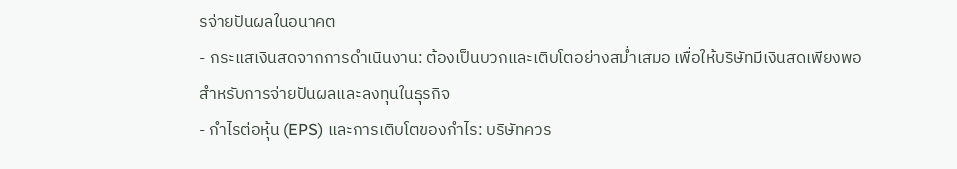รจ่ายปันผลในอนาคต
- กระแสเงินสดจากการดำเนินงาน: ต้องเป็นบวกและเติบโตอย่างสม่ำเสมอ เพื่อให้บริษัทมีเงินสดเพียงพอสำหรับการจ่ายปันผลและลงทุนในธุรกิจ
- กำไรต่อหุ้น (EPS) และการเติบโตของกำไร: บริษัทควร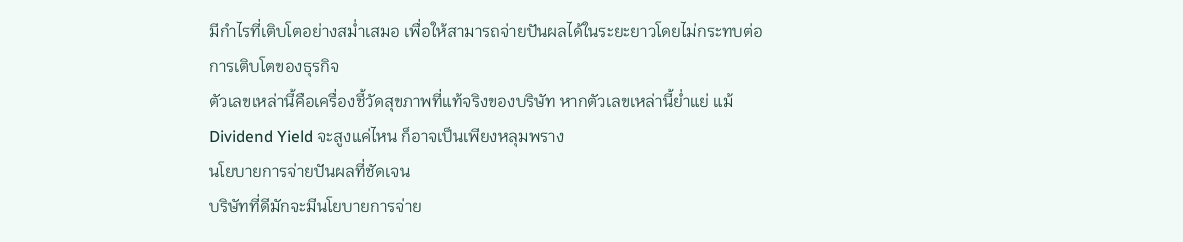มีกำไรที่เติบโตอย่างสม่ำเสมอ เพื่อให้สามารถจ่ายปันผลได้ในระยะยาวโดยไม่กระทบต่อการเติบโตของธุรกิจ
ตัวเลขเหล่านี้คือเครื่องชี้วัดสุขภาพที่แท้จริงของบริษัท หากตัวเลขเหล่านี้ย่ำแย่ แม้ Dividend Yield จะสูงแค่ไหน ก็อาจเป็นเพียงหลุมพราง
นโยบายการจ่ายปันผลที่ชัดเจน
บริษัทที่ดีมักจะมีนโยบายการจ่าย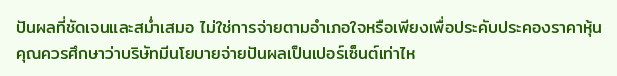ปันผลที่ชัดเจนและสม่ำเสมอ ไม่ใช่การจ่ายตามอำเภอใจหรือเพียงเพื่อประคับประคองราคาหุ้น คุณควรศึกษาว่าบริษัทมีนโยบายจ่ายปันผลเป็นเปอร์เซ็นต์เท่าไห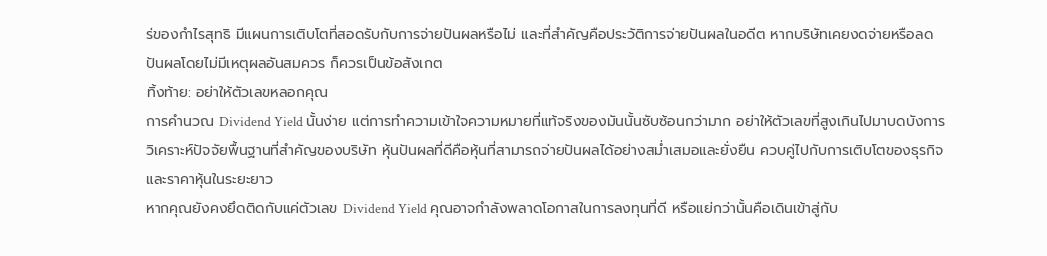ร่ของกำไรสุทธิ มีแผนการเติบโตที่สอดรับกับการจ่ายปันผลหรือไม่ และที่สำคัญคือประวัติการจ่ายปันผลในอดีต หากบริษัทเคยงดจ่ายหรือลดปันผลโดยไม่มีเหตุผลอันสมควร ก็ควรเป็นข้อสังเกต
ทิ้งท้าย: อย่าให้ตัวเลขหลอกคุณ
การคำนวณ Dividend Yield นั้นง่าย แต่การทำความเข้าใจความหมายที่แท้จริงของมันนั้นซับซ้อนกว่ามาก อย่าให้ตัวเลขที่สูงเกินไปมาบดบังการวิเคราะห์ปัจจัยพื้นฐานที่สำคัญของบริษัท หุ้นปันผลที่ดีคือหุ้นที่สามารถจ่ายปันผลได้อย่างสม่ำเสมอและยั่งยืน ควบคู่ไปกับการเติบโตของธุรกิจและราคาหุ้นในระยะยาว
หากคุณยังคงยึดติดกับแค่ตัวเลข Dividend Yield คุณอาจกำลังพลาดโอกาสในการลงทุนที่ดี หรือแย่กว่านั้นคือเดินเข้าสู่กับ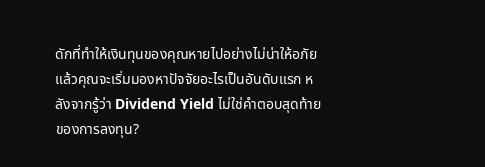ดักที่ทำให้เงินทุนของคุณหายไปอย่างไม่น่าให้อภัย แล้วคุณจะเริ่มมองหาปัจจัยอะไรเป็นอันดับแรก หลังจากรู้ว่า Dividend Yield ไม่ใช่คำตอบสุดท้ายของการลงทุน?